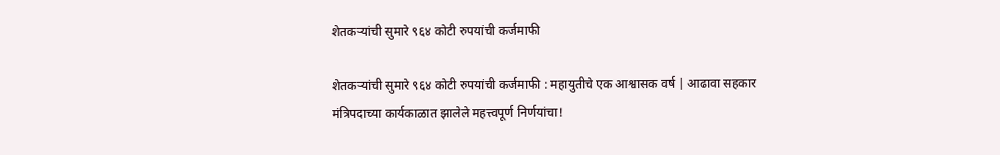शेतकऱ्यांची सुमारे ९६४ कोटी रुपयांची कर्जमाफी

शेतकऱ्यांची सुमारे ९६४ कोटी रुपयांची कर्जमाफी : महायुतीचे एक आश्वासक वर्ष | आढावा सहकार मंत्रिपदाच्या कार्यकाळात झालेले महत्त्वपूर्ण निर्णयांचा!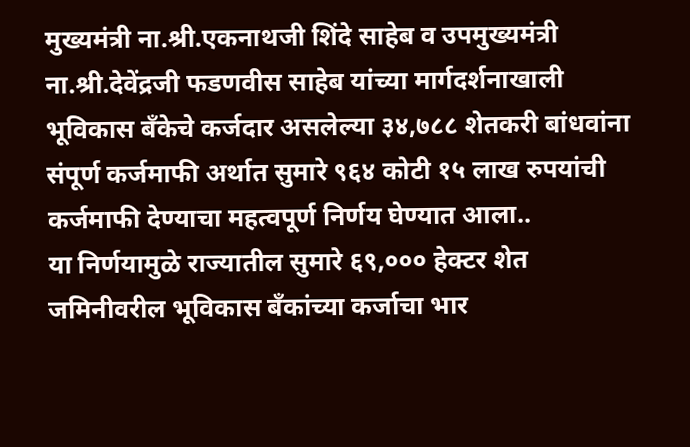मुख्यमंत्री ना.श्री.एकनाथजी शिंदे साहेब व उपमुख्यमंत्री ना.श्री.देवेंद्रजी फडणवीस साहेब यांच्या मार्गदर्शनाखाली भूविकास बँकेचे कर्जदार असलेल्या ३४,७८८ शेतकरी बांधवांना संपूर्ण कर्जमाफी अर्थात सुमारे ९६४ कोटी १५ लाख रुपयांची कर्जमाफी देण्याचा महत्वपूर्ण निर्णय घेण्यात आला..
या निर्णयामुळे राज्यातील सुमारे ६९,००० हेक्टर शेत जमिनीवरील भूविकास बँकांच्या कर्जाचा भार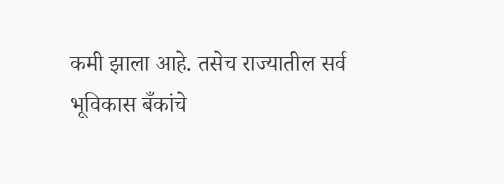कमी झाला आहे. तसेच राज्यातील सर्व भूविकास बँकांचे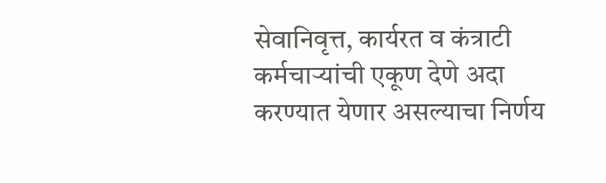सेवानिवृत्त, कार्यरत व कंत्राटी कर्मचाऱ्यांची एकूण देणे अदा करण्यात येणार असल्याचा निर्णय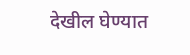देखील घेण्यात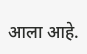आला आहे.